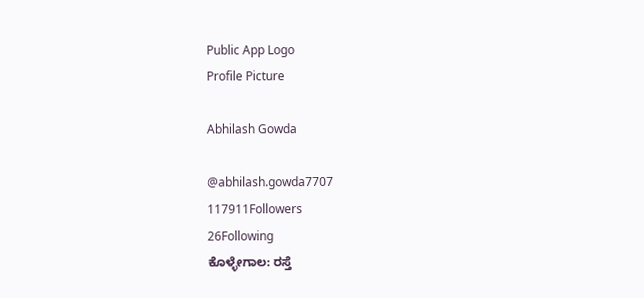Public App Logo
Profile Picture

Abhilash Gowda

@abhilash.gowda7707
117911Followers
26Following
ಕೊಳ್ಳೇಗಾಲ: ರಸ್ತೆ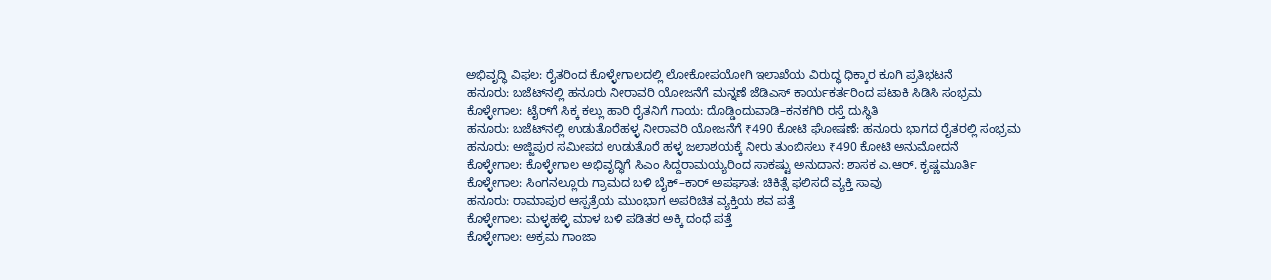ಅಭಿವೃದ್ಧಿ ವಿಫಲ: ರೈತರಿಂದ ಕೊಳ್ಳೇಗಾಲದಲ್ಲಿ ಲೋಕೋಪಯೋಗಿ ಇಲಾಖೆಯ ವಿರುದ್ಧ ಧಿಕ್ಕಾರ ಕೂಗಿ ಪ್ರತಿಭಟನೆ
ಹನೂರು: ಬಜೆಟ್‌ನಲ್ಲಿ ಹನೂರು ನೀರಾವರಿ ಯೋಜನೆಗೆ ಮನ್ನಣೆ ಜೆಡಿಎಸ್ ಕಾರ್ಯಕರ್ತರಿಂದ ಪಟಾಕಿ ಸಿಡಿಸಿ ಸಂಭ್ರಮ
ಕೊಳ್ಳೇಗಾಲ: ಟೈರ್‌ಗೆ ಸಿಕ್ಕ ಕಲ್ಲು ಹಾರಿ ರೈತನಿಗೆ ಗಾಯ: ದೊಡ್ಡಿಂದುವಾಡಿ–ಕನಕಗಿರಿ ರಸ್ತೆ ದುಸ್ಥಿತಿ
ಹನೂರು: ಬಜೆಟ್‌ನಲ್ಲಿ ಉಡುತೊರೆಹಳ್ಳ ನೀರಾವರಿ ಯೋಜನೆಗೆ ₹490 ಕೋಟಿ ಘೋಷಣೆ: ಹನೂರು ಭಾಗದ ರೈತರಲ್ಲಿ ಸಂಭ್ರಮ
ಹನೂರು: ಅಜ್ಜಿಪುರ ಸಮೀಪದ ಉಡುತೊರೆ ಹಳ್ಳ ಜಲಾಶಯಕ್ಕೆ ನೀರು ತುಂಬಿಸಲು ₹490 ಕೋಟಿ ಅನುಮೋದನೆ
ಕೊಳ್ಳೇಗಾಲ: ಕೊಳ್ಳೇಗಾಲ ಅಭಿವೃದ್ಧಿಗೆ ಸಿಎಂ ಸಿದ್ದರಾಮಯ್ಯರಿಂದ ಸಾಕಷ್ಟು ಅನುದಾನ: ಶಾಸಕ ಎ.ಆರ್. ಕೃಷ್ಣಮೂರ್ತಿ
ಕೊಳ್ಳೇಗಾಲ: ಸಿಂಗನಲ್ಲೂರು ಗ್ರಾಮದ ಬಳಿ ಬೈಕ್–ಕಾರ್ ಅಪಘಾತ: ಚಿಕಿತ್ಸೆ ಫಲಿಸದೆ ವ್ಯಕ್ತಿ ಸಾವು
ಹನೂರು: ರಾಮಾಪುರ ಆಸ್ಪತ್ರೆಯ ಮುಂಭಾಗ ಅಪರಿಚಿತ ವ್ಯಕ್ತಿಯ ಶವ ಪತ್ತೆ
ಕೊಳ್ಳೇಗಾಲ: ಮಳ್ಳಹಳ್ಳಿ ಮಾಳ ಬಳಿ ಪಡಿತರ ಅಕ್ಕಿ ದಂಧೆ ಪತ್ತೆ
ಕೊಳ್ಳೇಗಾಲ: ಅಕ್ರಮ ಗಾಂಜಾ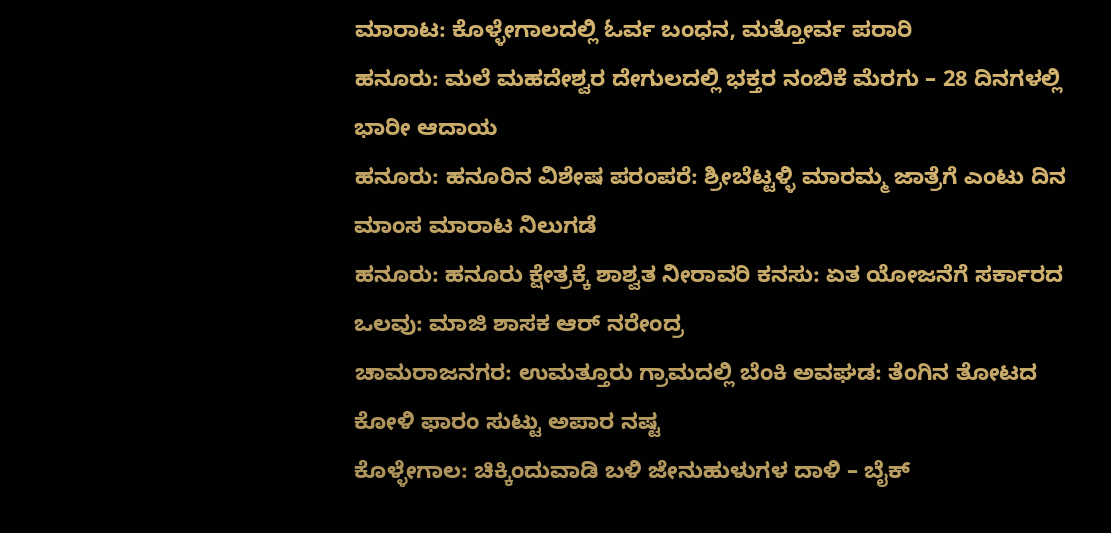ಮಾರಾಟ: ಕೊಳ್ಳೇಗಾಲದಲ್ಲಿ ಓರ್ವ ಬಂಧನ, ಮತ್ತೋರ್ವ ಪರಾರಿ
ಹನೂರು: ಮಲೆ ಮಹದೇಶ್ವರ ದೇಗುಲದಲ್ಲಿ ಭಕ್ತರ ನಂಬಿಕೆ ಮೆರಗು – 28 ದಿನಗಳಲ್ಲಿ ಭಾರೀ ಆದಾಯ
ಹನೂರು: ಹನೂರಿನ ವಿಶೇಷ ಪರಂಪರೆ: ಶ್ರೀಬೆಟ್ಟಳ್ಳಿ ಮಾರಮ್ಮ ಜಾತ್ರೆಗೆ ಎಂಟು ದಿನ ಮಾಂಸ ಮಾರಾಟ ನಿಲುಗಡೆ
ಹನೂರು: ಹನೂರು ಕ್ಷೇತ್ರಕ್ಕೆ ಶಾಶ್ವತ ನೀರಾವರಿ ಕನಸು: ಏತ ಯೋಜನೆಗೆ ಸರ್ಕಾರದ ಒಲವು: ಮಾಜಿ ಶಾಸಕ ಆರ್ ನರೇಂದ್ರ
ಚಾಮರಾಜನಗರ: ಉಮತ್ತೂರು ಗ್ರಾಮದಲ್ಲಿ ಬೆಂಕಿ ಅವಘಡ: ತೆಂಗಿನ ತೋಟದ ಕೋಳಿ ಫಾರಂ ಸುಟ್ಟು ಅಪಾರ ನಷ್ಟ
ಕೊಳ್ಳೇಗಾಲ: ಚಿಕ್ಕಿಂದುವಾಡಿ ಬಳಿ ಜೇನುಹುಳುಗಳ ದಾಳಿ – ಬೈಕ್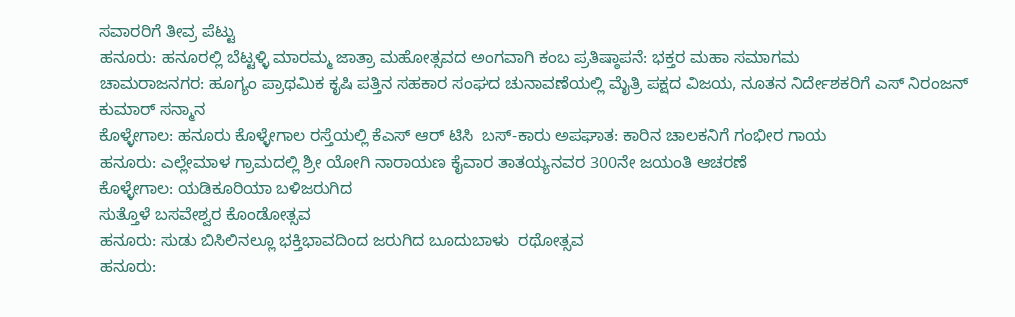ಸವಾರರಿಗೆ ತೀವ್ರ ಪೆಟ್ಟು
ಹನೂರು: ಹನೂರಲ್ಲಿ ಬೆಟ್ಟಳ್ಳಿ ಮಾರಮ್ಮ ಜಾತ್ರಾ ಮಹೋತ್ಸವದ ಅಂಗವಾಗಿ ಕಂಬ ಪ್ರತಿಷ್ಠಾಪನೆ: ಭಕ್ತರ ಮಹಾ ಸಮಾಗಮ
ಚಾಮರಾಜನಗರ: ಹೂಗ್ಯಂ ಪ್ರಾಥಮಿಕ ಕೃಷಿ ಪತ್ತಿನ ಸಹಕಾರ ಸಂಘದ ಚುನಾವಣೆಯಲ್ಲಿ ಮೈತ್ರಿ ಪಕ್ಷದ ವಿಜಯ, ನೂತನ ನಿರ್ದೇಶಕರಿಗೆ ಎಸ್ ನಿರಂಜನ್ ಕುಮಾರ್ ಸನ್ಮಾನ
ಕೊಳ್ಳೇಗಾಲ: ಹನೂರು ಕೊಳ್ಳೇಗಾಲ ರಸ್ತೆಯಲ್ಲಿ‌ ಕೆಎಸ್ ಆರ್ ಟಿಸಿ  ಬಸ್-ಕಾರು ಅಪಘಾತ: ಕಾರಿನ ಚಾಲಕನಿಗೆ ಗಂಭೀರ ಗಾಯ
ಹನೂರು: ಎಲ್ಲೇಮಾಳ ಗ್ರಾಮದಲ್ಲಿ ಶ್ರೀ ಯೋಗಿ ನಾರಾಯಣ ಕೈವಾರ ತಾತಯ್ಯನವರ 300ನೇ ಜಯಂತಿ ಆಚರಣೆ
ಕೊಳ್ಳೇಗಾಲ: ಯಡಿಕೂರಿಯಾ ಬಳಿಜರುಗಿದ
ಸುತ್ತೊಳೆ ಬಸವೇಶ್ವರ ಕೊಂಡೋತ್ಸವ
ಹನೂರು: ಸುಡು ಬಿಸಿಲಿನಲ್ಲೂ ಭಕ್ತಿಭಾವದಿಂದ ಜರುಗಿದ ಬೂದುಬಾಳು  ರಥೋತ್ಸವ
ಹನೂರು: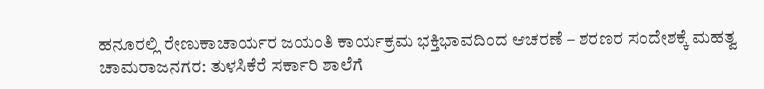ಹನೂರಲ್ಲಿ ರೇಣುಕಾಚಾರ್ಯರ ಜಯಂತಿ ಕಾರ್ಯಕ್ರಮ ಭಕ್ತಿಭಾವದಿಂದ ಆಚರಣೆ – ಶರಣರ ಸಂದೇಶಕ್ಕೆ ಮಹತ್ವ
ಚಾಮರಾಜನಗರ: ತುಳಸಿಕೆರೆ ಸರ್ಕಾರಿ ಶಾಲೆಗೆ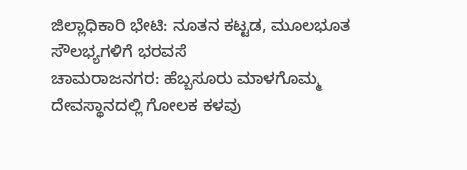ಜಿಲ್ಲಾಧಿಕಾರಿ ಭೇಟಿ: ನೂತನ ಕಟ್ಟಡ, ಮೂಲಭೂತ ಸೌಲಭ್ಯಗಳಿಗೆ ಭರವಸೆ
ಚಾಮರಾಜನಗರ: ಹೆಬ್ಬಸೂರು ಮಾಳಗೊಮ್ಮ ದೇವಸ್ಥಾನದಲ್ಲಿ ಗೋಲಕ ಕಳವು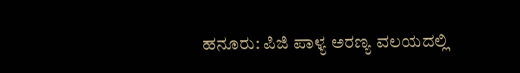ಹನೂರು: ಪಿಜಿ ಪಾಳ್ಯ ಅರಣ್ಯ ವಲಯದಲ್ಲಿ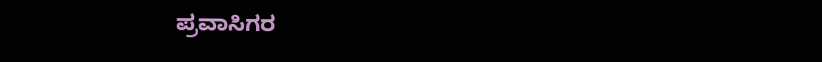ಪ್ರವಾಸಿಗರ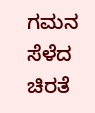ಗಮನ ಸೆಳೆದ ಚಿರತೆ